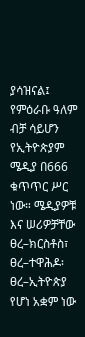ያሳዝናል፤ የምዕራቡ ዓለም ብቻ ሳይሆን የኢትዮጵያም ሜዲያ በ666 ቁጥጥር ሥር ነው። ሜዲያዎቹ እና ሠሪዎቻቸው ፀረ–ክርስቶስ፣ ፀረ–ተዋሕዶ፡ ፀረ–ኢትዮጵያ የሆነ አቋም ነው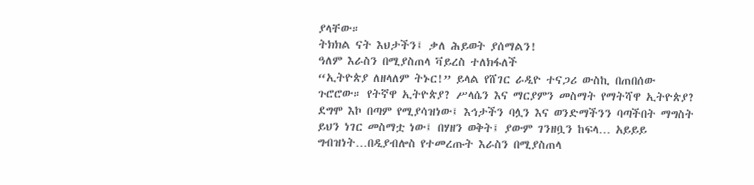ያላቸው።
ትክክል ናት እህታችን፤ ቃለ ሕይወት ያሰማልን!
ዓለም እራስን በሚያስጠላ ቫይረስ ተለክፋለች
“ኢትዮጵያ ለዘላለም ትኑር!” ይላል የሸገር ራዲዮ ተናጋሪ ውስኪ በጠበሰው ጉሮሮው። የትኛዋ ኢትዮጵያ? ሥላሴን እና ማርያምን መስማት የማትሻዋ ኢትዮጵያ? ደግሞ እኮ በጣም የሚያሳዝነው፤ እኅታችን ባሏን እና ወንድማችንን ባጣችበት ማግስት ይህን ነገር መስማቷ ነው፤ በሃዘን ወቅት፤ ያውም ገንዘቧን ከፍላ… አይይይ ግብዝነት…በዲያብሎስ የተመረጡት እራስን በሚያስጠላ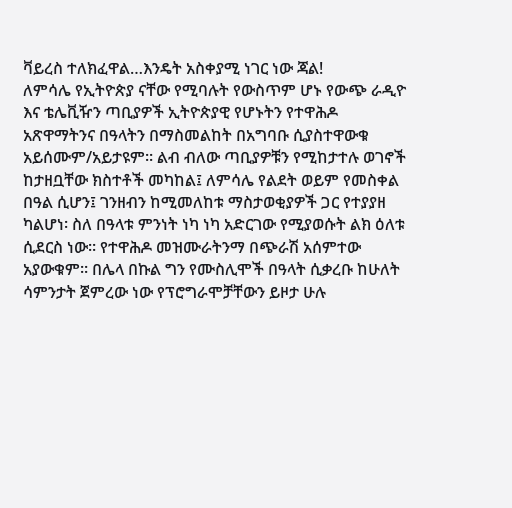ቫይረስ ተለክፈዋል…እንዴት አስቀያሚ ነገር ነው ጃል!
ለምሳሌ የኢትዮጵያ ናቸው የሚባሉት የውስጥም ሆኑ የውጭ ራዲዮ እና ቴሌቪዥን ጣቢያዎች ኢትዮጵያዊ የሆኑትን የተዋሕዶ አጽዋማትንና በዓላትን በማስመልከት በአግባቡ ሲያስተዋውቁ አይሰሙም/አይታዩም። ልብ ብለው ጣቢያዎቹን የሚከታተሉ ወገኖች ከታዘቧቸው ክስተቶች መካከል፤ ለምሳሌ የልደት ወይም የመስቀል በዓል ሲሆን፤ ገንዘብን ከሚመለከቱ ማስታወቂያዎች ጋር የተያያዘ ካልሆነ፡ ስለ በዓላቱ ምንነት ነካ ነካ አድርገው የሚያወሱት ልክ ዕለቱ ሲደርስ ነው። የተዋሕዶ መዝሙራትንማ በጭራሽ አሰምተው አያውቁም። በሌላ በኩል ግን የሙስሊሞች በዓላት ሲቃረቡ ከሁለት ሳምንታት ጀምረው ነው የፕሮግራሞቻቸውን ይዞታ ሁሉ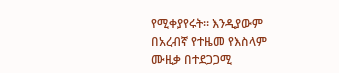የሚቀያየሩት። እንዲያውም በአረብኛ የተዜመ የእስላም ሙዚቃ በተደጋጋሚ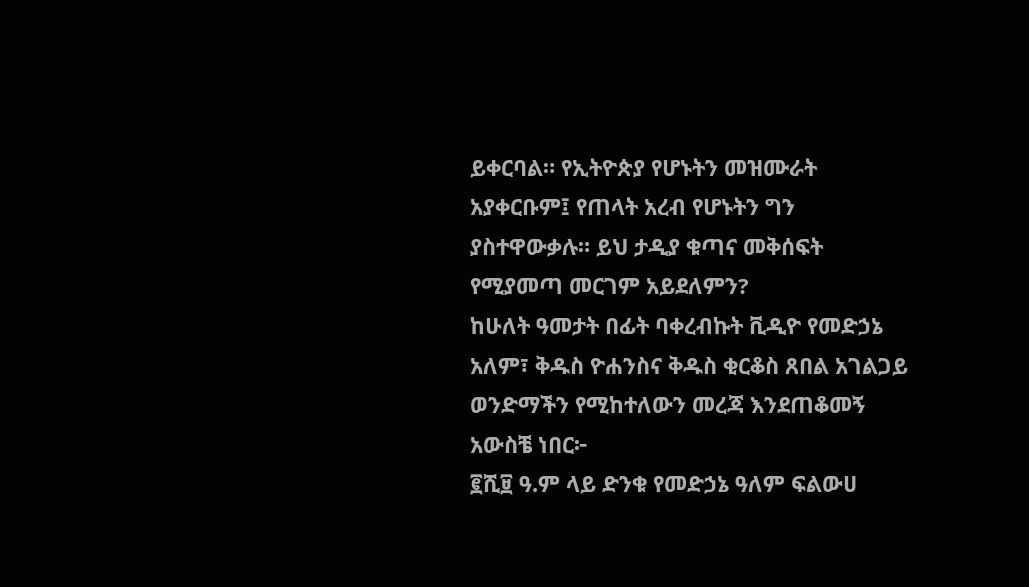ይቀርባል። የኢትዮጵያ የሆኑትን መዝሙራት አያቀርቡም፤ የጠላት አረብ የሆኑትን ግን ያስተዋውቃሉ። ይህ ታዲያ ቁጣና መቅሰፍት የሚያመጣ መርገም አይደለምን?
ከሁለት ዓመታት በፊት ባቀረብኩት ቪዲዮ የመድኃኔ አለም፣ ቅዱስ ዮሐንስና ቅዱስ ቂርቆስ ጸበል አገልጋይ ወንድማችን የሚከተለውን መረጃ እንደጠቆመኝ አውስቼ ነበር፦
፪ሺ፱ ዓ.ም ላይ ድንቁ የመድኃኔ ዓለም ፍልውሀ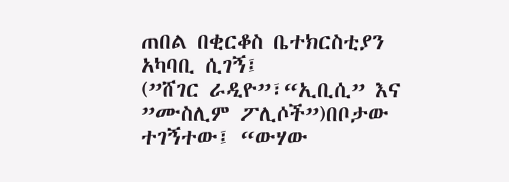ጠበል በቂርቆስ ቤተክርስቲያን አካባቢ ሲገኝ፤
(”ሸገር ራዲዮ”፣“ኢቢሲ” እና ”ሙስሊም ፖሊሶች”)በቦታው ተገኝተው፤ “ውሃው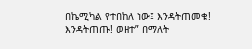በኬሚካል የተበከለ ነው፤ እንዳትጠመቁ! እንዳትጠጡ! ወዘተ” በማለት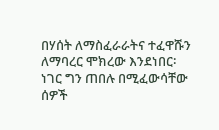በሃሰት ለማስፈራራትና ተፈዋሹን ለማባረር ሞክረው እንደነበር፡ ነገር ግን ጠበሉ በሚፈውሳቸው ሰዎች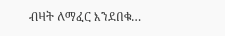ብዛት ለማፈር እንደበቁ…